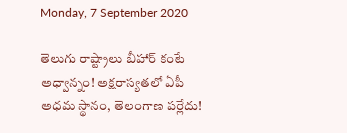Monday, 7 September 2020

తెలుగు రాష్ట్రాలు బీహార్ కంటే అధ్వాన్నం! అక్షరాస్యతలో ఏపీ అధమ స్థానం, తెలంగాణ పర్లేదు!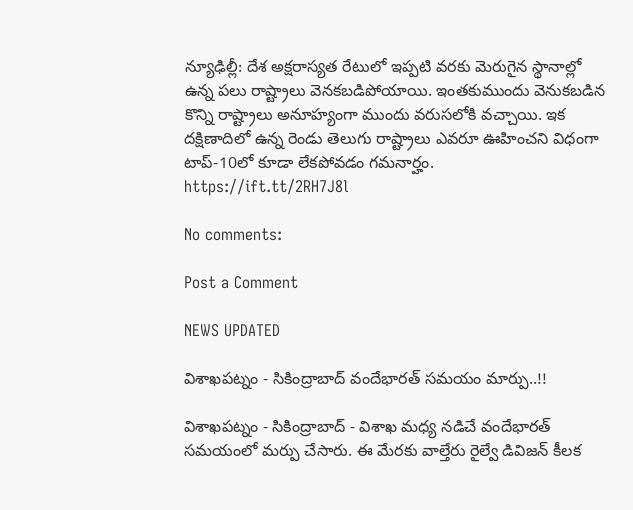న్యూఢిల్లీ: దేశ అక్షరాస్యత రేటులో ఇప్పటి వరకు మెరుగైన స్థానాల్లో ఉన్న పలు రాష్ట్రాలు వెనకబడిపోయాయి. ఇంతకుముందు వెనుకబడిన కొన్ని రాష్ట్రాలు అనూహ్యంగా ముందు వరుసలోకి వచ్చాయి. ఇక దక్షిణాదిలో ఉన్న రెండు తెలుగు రాష్ట్రాలు ఎవరూ ఊహించని విధంగా టాప్-10లో కూడా లేకపోవడం గమనార్హం.
https://ift.tt/2RH7J8l

No comments:

Post a Comment

NEWS UPDATED

విశాఖపట్నం - సికింద్రాబాద్ వందేభారత్ సమయం మార్పు..!!

విశాఖపట్నం - సికింద్రాబాద్ - విశాఖ మధ్య నడిచే వందేభారత్ సమయంలో మర్పు చేసారు. ఈ మేరకు వాల్తేరు రైల్వే డివిజన్ కీలక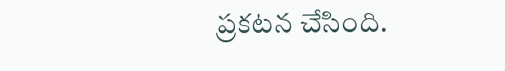ప్రకటన చేసింది.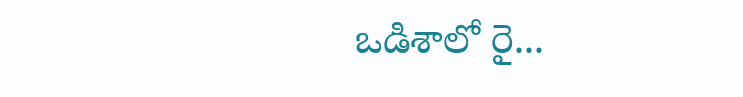ఒడిశాలో రై...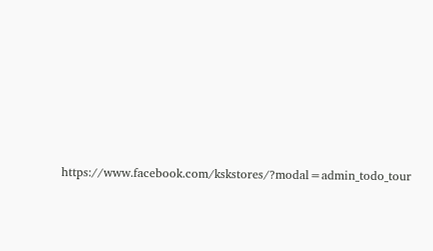https://www.facebook.com/kskstores/?modal=admin_todo_tour